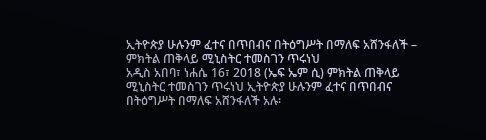ኢትዮጵያ ሁሉንም ፈተና በጥበብና በትዕግሥት በማለፍ አሸንፋለች – ምክትል ጠቅላይ ሚኒስትር ተመስገን ጥሩነህ
አዲስ አበባ፣ ነሐሴ 16፣ 2018 (ኤፍ ኤም ሲ) ምክትል ጠቅላይ ሚኒስትር ተመስገን ጥሩነህ ኢትዮጵያ ሁሉንም ፈተና በጥበብና በትዕግሥት በማለፍ አሸንፋለች አሉ፡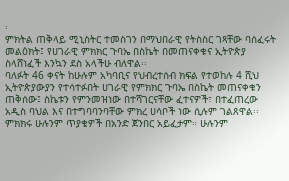፡
ምክትል ጠቅላይ ሚኒስትር ተመስገን በማህበራዊ የትስስር ገጻቸው ባሰፈሩት መልዕክት፤ የሀገራዊ ምክክር ጉባኤ በስኬት በመጠናቀቁና ኢትዮጵያ ስላሸነፈች እንኳን ደስ አላችሁ ብለዋል፡፡
ባለፉት 46 ቀናት ከሁሉም አካባቢና የህብረተሰብ ክፍል የተወከሉ 4 ሺህ ኢትዮጵያውያን የተሳተፉበት ሀገራዊ የምክክር ጉባኤ በስኬት መጠናቀቁን ጠቅሰው፤ ስኬቱን የምንመዝነው በተሻገርናቸው ፈተናዎች፣ በተፈጠረው አዲስ ባህል እና በተግባባንባቸው ምክረ ሀሳቦች ነው ሲሉም ገልጸዋል፡፡
ምክክሩ ሁሉንም ጥያቄዎች በአንድ ጀንበር አይፈታም። ሁሉንም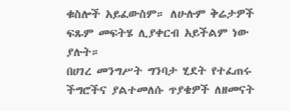ቁስሎች አይፈውስም። ለሁሉም ቅሬታዎች ፍጹም መፍትሄ ሊያቀርብ አይችልም ነው ያሉት።
በሀገረ መንግሥት ግንባታ ሂደት የተፈጠሩ ችግሮችና ያልተመለሱ ጥያቄዎች ለዘመናት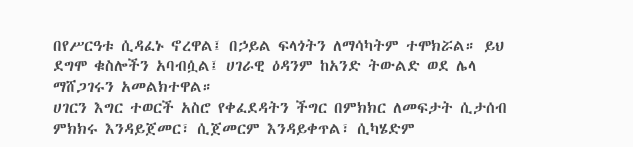በየሥርዓቱ ሲዳፈኑ ኖረዋል፤ በኃይል ፍላጎትን ለማሳካትም ተሞክሯል። ይህ ደግሞ ቁስሎችን አባብሷል፤ ሀገራዊ ዕዳንም ከአንድ ትውልድ ወደ ሌላ ማሸጋገሩን አመልክተዋል።
ሀገርን እግር ተወርች አስሮ የቀፈደዳትን ችግር በምክክር ለመፍታት ሲታሰብ ምክክሩ እንዳይጀመር፣ ሲጀመርም እንዳይቀጥል፣ ሲካሄድም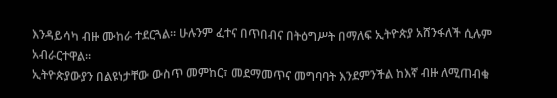እንዳይሳካ ብዙ ሙከራ ተደርጓል፡፡ ሁሉንም ፈተና በጥበብና በትዕግሥት በማለፍ ኢትዮጵያ አሸንፋለች ሲሉም አብራርተዋል።
ኢትዮጵያውያን በልዩነታቸው ውስጥ መምከር፣ መደማመጥና መግባባት እንደምንችል ከእኛ ብዙ ለሚጠብቁ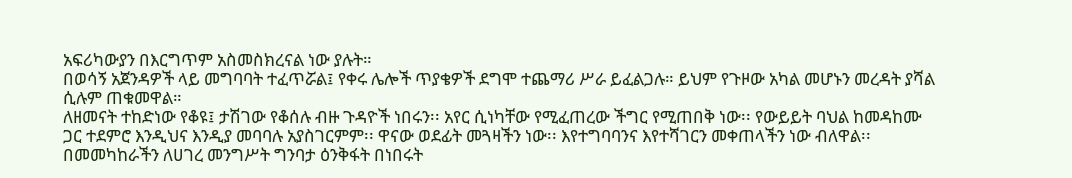አፍሪካውያን በእርግጥም አስመስክረናል ነው ያሉት።
በወሳኝ አጀንዳዎች ላይ መግባባት ተፈጥሯል፤ የቀሩ ሌሎች ጥያቄዎች ደግሞ ተጨማሪ ሥራ ይፈልጋሉ። ይህም የጉዞው አካል መሆኑን መረዳት ያሻል ሲሉም ጠቁመዋል።
ለዘመናት ተከድነው የቆዩ፤ ታሽገው የቆሰሉ ብዙ ጉዳዮች ነበሩን፡፡ አየር ሲነካቸው የሚፈጠረው ችግር የሚጠበቅ ነው፡፡ የውይይት ባህል ከመዳከሙ ጋር ተደምሮ እንዲህና እንዲያ መባባሉ አያስገርምም፡፡ ዋናው ወደፊት መጓዛችን ነው፡፡ እየተግባባንና እየተሻገርን መቀጠላችን ነው ብለዋል፡፡
በመመካከራችን ለሀገረ መንግሥት ግንባታ ዕንቅፋት በነበሩት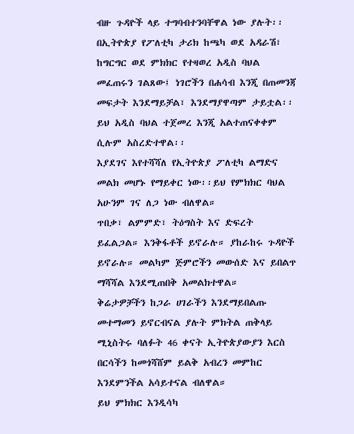ብዙ ጉዳዮች ላይ ተግባብተንባቸዋል ነው ያሉት፡፡
በኢትዮጵያ የፖለቲካ ታሪክ ከጫካ ወደ አዳራሽ፣ ከግርግር ወደ ምክክር የተዛወረ አዲስ ባህል መፈጠሩን ገልጸው፤ ነገሮችን በሐሳብ እንጂ በጠመንጃ መፍታት እንደማይቻል፣ እንደማያዋጣም ታይቷል፡፡ ይህ አዲስ ባህል ተጀመረ እንጂ አልተጠናቀቀም ሲሉም አስረድተዋል፡፡
እያደገና እየተሻሻለ የኢትዮጵያ ፖለቲካ ልማድና መልክ መሆኑ የማይቀር ነው፡፡ይህ የምክክር ባህል አሁንም ገና ለጋ ነው ብለዋል።
ጥበቃ፣ ልምምድ፣ ትዕግስት እና ድፍረት ይፈልጋል። እንቅፋቶች ይኖራሉ። ያከራከሩ ጉዳዮች ይኖራሉ። መልካም ጅምሮችን መውሰድ እና ይበልጥ ማሻሻል እንደሚጠበቅ አመልክተዋል።
ቅሬታዎቻችን ከጋራ ሀገራችን እንደማይበልጡ መተማመን ይኖርብናል ያሉት ምክትል ጠቅላይ ሚኒስትሩ ባለፉት 46 ቀናት ኢትዮጵያውያን እርስ በርሳችን ከመጎሻሸም ይልቅ አብረን መምከር እንደምንችል አሳይተናል ብለዋል።
ይህ ምክክር እንዲሳካ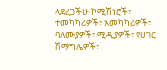ላደረጋችሁ ኮሚሽነሮች፣ ተመካካሪዎች፣ አመካካሪዎች፣ ባለሙያዎች፣ ሚዲያዎች፣ የሀገር ሽማግሌዎች፣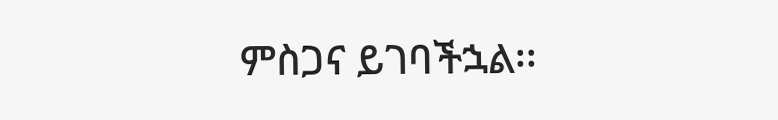ምስጋና ይገባችኋል፡፡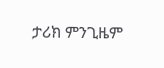ታሪክ ምንጊዜም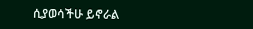ሲያወሳችሁ ይኖራል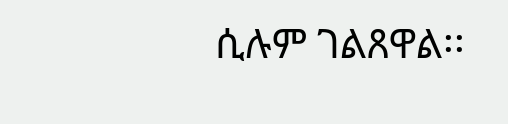ሲሉም ገልጸዋል፡፡